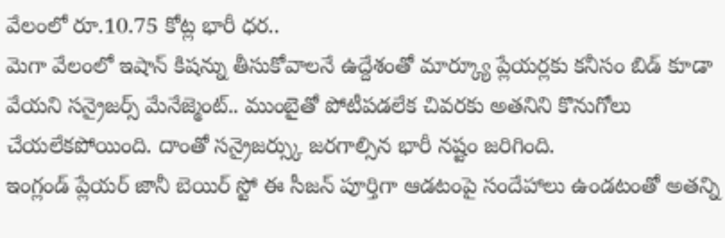వేలంలో రూ.10.75 కోట్ల భారీ ధర..
మెగా వేలంలో ఇషాన్ కిషన్ను తీసుకోవాలనే ఉద్దేశంతో మార్క్యూ ప్లేయర్లకు కనీసం బిడ్ కూడా వేయని సన్రైజర్స్ మేనేజ్మెంట్.. ముంబైతో పోటీపడలేక చివరకు అతనిని కొనుగోలు చేయలేకపోయింది. దాంతో సన్రైజర్స్కు జరగాల్సిన భారీ నష్టం జరిగింది.
ఇంగ్లండ్ ప్లేయర్ జానీ బెయిర్ స్టో ఈ సీజన్ పూర్తిగా ఆడటంపై సందేహాలు ఉండటంతో అతన్ని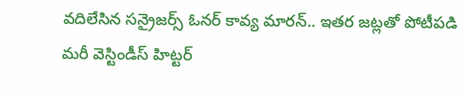వదిలేసిన సన్రైజర్స్ ఓనర్ కావ్య మారన్.. ఇతర జట్లతో పోటీపడి మరీ వెస్టిండీస్ హిట్టర్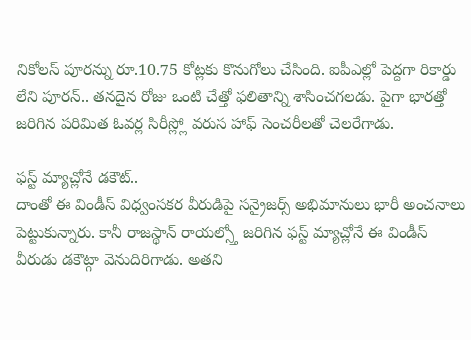నికోలస్ పూరన్ను రూ.10.75 కోట్లకు కొనుగోలు చేసింది. ఐపీఎల్లో పెద్దగా రికార్డు లేని పూరన్.. తనదైన రోజు ఒంటి చేత్తో ఫలితాన్ని శాసించగలడు. పైగా భారత్తో జరిగిన పరిమిత ఓవర్ల సిరీస్ల్లో వరుస హాఫ్ సెంచరీలతో చెలరేగాడు.

ఫస్ట్ మ్యాచ్లోనే డకౌట్..
దాంతో ఈ విండీస్ విధ్వంసకర వీరుడిపై సన్రైజర్స్ అభిమానులు భారీ అంచనాలు పెట్టుకున్నారు. కానీ రాజస్థాన్ రాయల్స్తో జరిగిన ఫస్ట్ మ్యాచ్లోనే ఈ విండీస్ వీరుడు డకౌట్గా వెనుదిరిగాడు. అతని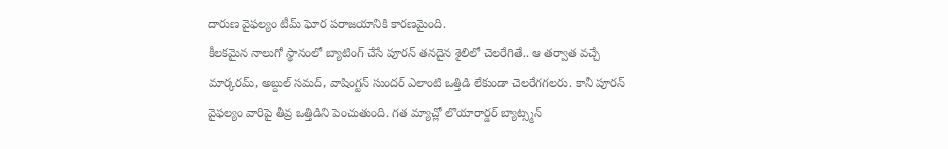దారుణ వైఫల్యం టీమ్ ఘోర పరాజయానికి కారణమైంది.
కీలకమైన నాలుగో స్థానంలో బ్యాటింగ్ చేసే పూరన్ తనదైన శైలిలో చెలరేగితే.. ఆ తర్వాత వచ్చే మార్కరమ్, అబ్దుల్ సమద్, వాషింగ్టన్ సుందర్ ఎలాంటి ఒత్తిడి లేకుండా చెలరేగగలరు. కానీ పూరన్ వైఫల్యం వారిపై తీవ్ర ఒత్తిడిని పెంచుతుంది. గత మ్యాచ్లో లొయారార్డర్ బ్యాట్స్మన్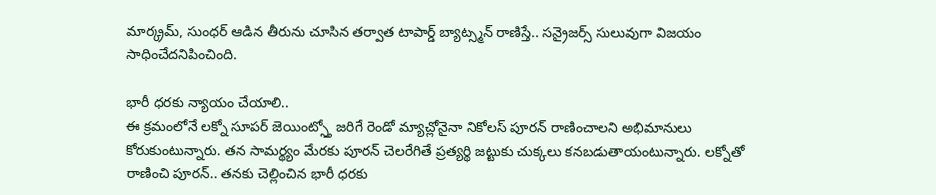మార్క్రమ్, సుంధర్ ఆడిన తీరును చూసిన తర్వాత టాపార్డ్ బ్యాట్స్మన్ రాణిస్తే.. సన్రైజర్స్ సులువుగా విజయం సాధించేదనిపించింది.

భారీ ధరకు న్యాయం చేయాలి..
ఈ క్రమంలోనే లక్నో సూపర్ జెయింట్స్తో జరిగే రెండో మ్యాచ్లోనైనా నికోలస్ పూరన్ రాణించాలని అభిమానులు కోరుకుంటున్నారు. తన సామర్థ్యం మేరకు పూరన్ చెలరేగితే ప్రత్యర్థి జట్టుకు చుక్కలు కనబడుతాయంటున్నారు. లక్నోతో రాణించి పూరన్.. తనకు చెల్లించిన భారీ ధరకు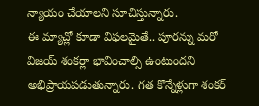న్యాయం చేయాలని సూచిస్తున్నారు.
ఈ మ్యాచ్లో కూడా విఫలమైతే.. పూరన్ను మరో విజయ్ శంకర్లా భావించాల్సి ఉంటుందని అభిప్రాయపడుతున్నారు. గత కొన్నేళ్లుగా శంకర్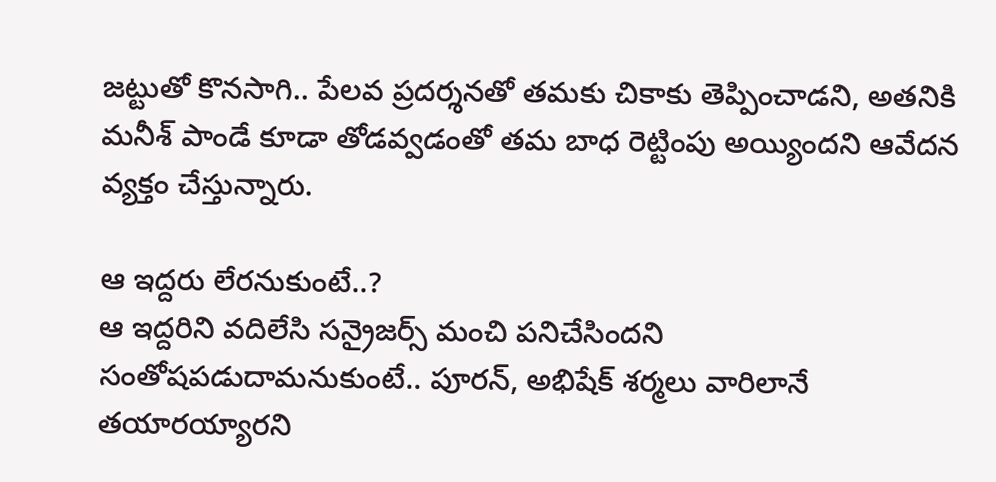జట్టుతో కొనసాగి.. పేలవ ప్రదర్శనతో తమకు చికాకు తెప్పించాడని, అతనికి మనీశ్ పాండే కూడా తోడవ్వడంతో తమ బాధ రెట్టింపు అయ్యిందని ఆవేదన వ్యక్తం చేస్తున్నారు.

ఆ ఇద్దరు లేరనుకుంటే..?
ఆ ఇద్దరిని వదిలేసి సన్రైజర్స్ మంచి పనిచేసిందని సంతోషపడుదామనుకుంటే.. పూరన్, అభిషేక్ శర్మలు వారిలానే తయారయ్యారని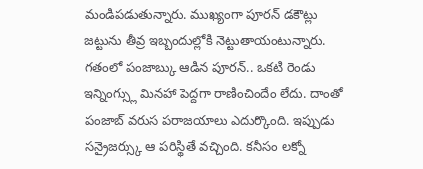మండిపడుతున్నారు. ముఖ్యంగా పూరన్ డకౌట్లు జట్టును తీవ్ర ఇబ్బందుల్లోకి నెట్టుతాయంటున్నారు.
గతంలో పంజాబ్కు ఆడిన పూరన్.. ఒకటి రెండు ఇన్నింగ్స్లు మినహా పెద్దగా రాణించిందేం లేదు. దాంతో పంజాబ్ వరుస పరాజయాలు ఎదుర్కొంది. ఇప్పుడు సన్రైజర్స్కు ఆ పరిస్థితే వచ్చింది. కనీసం లక్నో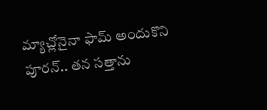మ్యాచ్లోనైనా ఫామ్ అందుకొని పూరన్.. తన సత్తాను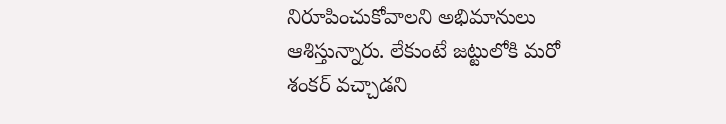నిరూపించుకోవాలని అభిమానులు ఆశిస్తున్నారు. లేకుంటే జట్టులోకి మరో శంకర్ వచ్చాడని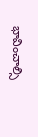భావించాల్సి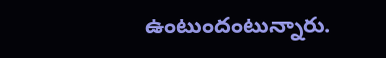ఉంటుందంటున్నారు.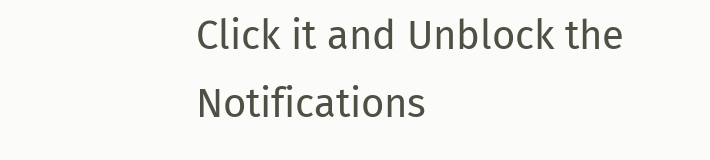Click it and Unblock the Notifications